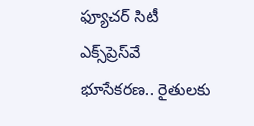ఫ్యూచర్ సిటీ ఎక్స్‌ప్రెస్‌వే భూసేకరణ.. రైతులకు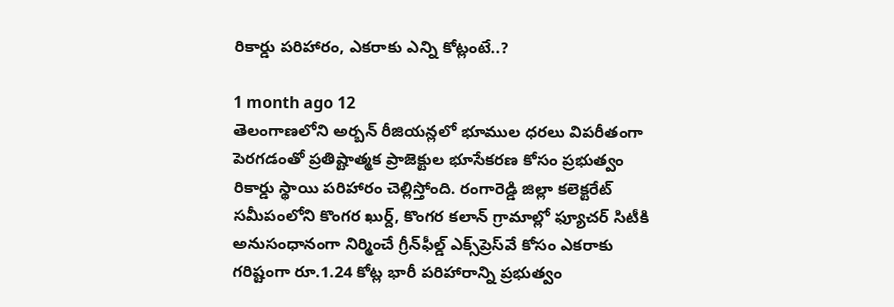రికార్డు పరిహారం, ఎకరాకు ఎన్ని కోట్లంటే..?

1 month ago 12
తెలంగాణలోని అర్బన్ రీజియన్లలో భూముల ధరలు విపరీతంగా పెరగడంతో ప్రతిష్టాత్మక ప్రాజెక్టుల భూసేకరణ కోసం ప్రభుత్వం రికార్డు స్థాయి పరిహారం చెల్లిస్తోంది. రంగారెడ్డి జిల్లా కలెక్టరేట్ సమీపంలోని కొంగర ఖుర్ద్, కొంగర కలాన్ గ్రామాల్లో ఫ్యూచర్ సిటీకి అనుసంధానంగా నిర్మించే గ్రీన్‌ఫీల్డ్ ఎక్స్‌ప్రెస్‌వే కోసం ఎకరాకు గరిష్టంగా రూ.1.24 కోట్ల భారీ పరిహారాన్ని ప్రభుత్వం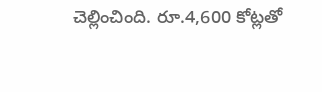చెల్లించింది. రూ.4,600 కోట్లతో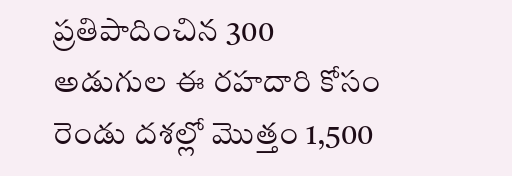ప్రతిపాదించిన 300 అడుగుల ఈ రహదారి కోసం రెండు దశల్లో మొత్తం 1,500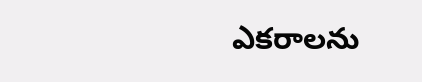ఎకరాలను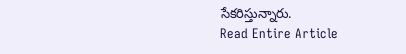సేకరిస్తున్నారు.
Read Entire Article